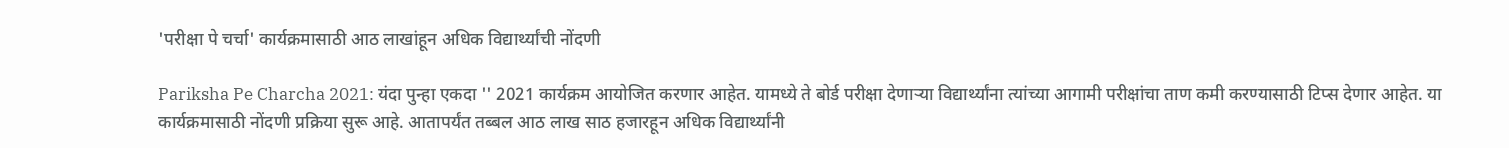'परीक्षा पे चर्चा' कार्यक्रमासाठी आठ लाखांहून अधिक विद्यार्थ्यांची नोंदणी

Pariksha Pe Charcha 2021: यंदा पुन्हा एकदा '' 2021 कार्यक्रम आयोजित करणार आहेत. यामध्ये ते बोर्ड परीक्षा देणाऱ्या विद्यार्थ्यांना त्यांच्या आगामी परीक्षांचा ताण कमी करण्यासाठी टिप्स देणार आहेत. या कार्यक्रमासाठी नोंदणी प्रक्रिया सुरू आहे. आतापर्यंत तब्बल आठ लाख साठ हजारहून अधिक विद्यार्थ्यांनी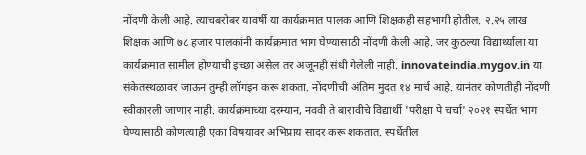नोंदणी केली आहे. त्याचबरोबर यावर्षी या कार्यक्रमात पालक आणि शिक्षकही सहभागी होतील. २.२५ लाख शिक्षक आणि ७८ हजार पालकांनी कार्यक्रमात भाग घेण्यासाठी नोंदणी केली आहे. जर कुठल्या विद्यार्थ्याला या कार्यक्रमात सामील होण्याची इच्छा असेल तर अजूनही संधी गेलेली नाही. innovateindia.mygov.in या संकेतस्थळावर जाऊन तुम्ही लॉगइन करू शकता. नोंदणीची अंतिम मुदत १४ मार्च आहे. यानंतर कोणतीही नोंदणी स्वीकारली जाणार नाही. कार्यक्रमाच्या दरम्यान, नववी ते बारावीचे विद्यार्थी 'परीक्षा पे चर्चा' २०२१ स्पर्धेत भाग घेण्यासाठी कोणत्याही एका विषयावर अभिप्राय सादर करू शकतात. स्पर्धेतील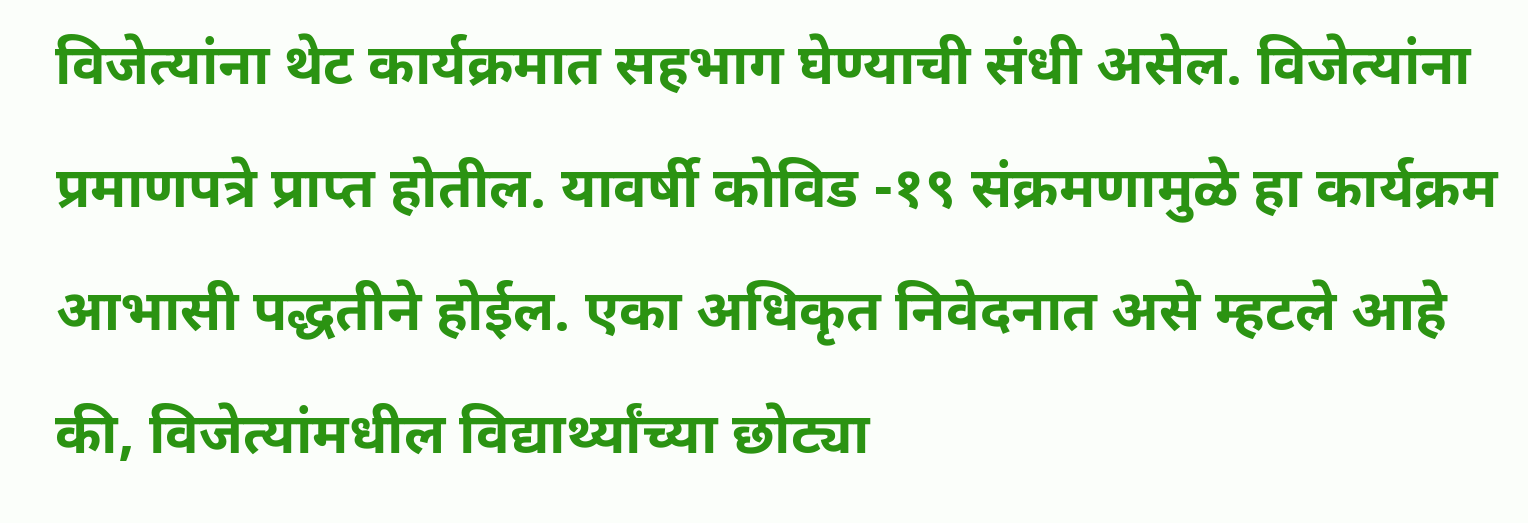विजेत्यांना थेट कार्यक्रमात सहभाग घेण्याची संधी असेल. विजेत्यांना प्रमाणपत्रे प्राप्त होतील. यावर्षी कोविड -१९ संक्रमणामुळे हा कार्यक्रम आभासी पद्धतीने होईल. एका अधिकृत निवेदनात असे म्हटले आहे की, विजेत्यांमधील विद्यार्थ्यांच्या छोट्या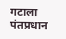गटाला पंतप्रधान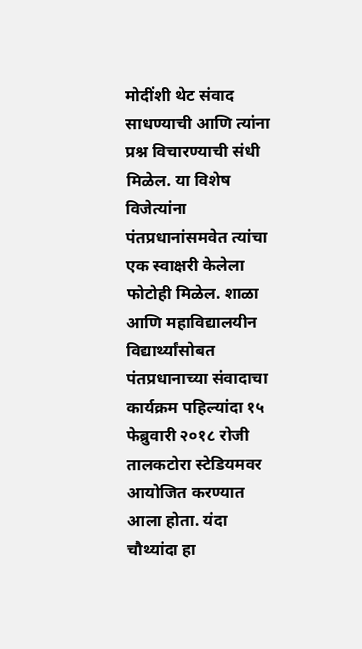मोदींशी थेट संवाद साधण्याची आणि त्यांना प्रश्न विचारण्याची संधी मिळेल. या विशेष विजेत्यांना पंतप्रधानांसमवेत त्यांचा एक स्वाक्षरी केलेला फोटोही मिळेल. शाळा आणि महाविद्यालयीन विद्यार्थ्यांसोबत पंतप्रधानाच्या संवादाचा कार्यक्रम पहिल्यांदा १५ फेब्रुवारी २०१८ रोजी तालकटोरा स्टेडियमवर आयोजित करण्यात आला होता. यंदा चौथ्यांदा हा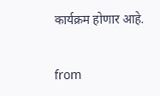कार्यक्रम होणार आहे.


from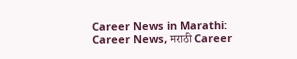Career News in Marathi: Career News, मराठी Career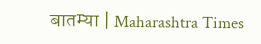बातम्या | Maharashtra Times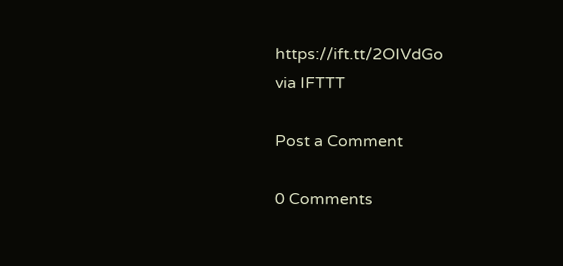https://ift.tt/2OIVdGo
via IFTTT

Post a Comment

0 Comments